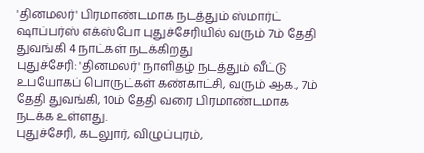'தினமலர்' பிரமாண்டமாக நடத்தும் ஸ்மார்ட் ஷாப்பர்ஸ் எக்ஸ்போ புதுச்சேரியில் வரும் 7ம் தேதி துவங்கி 4 நாட்கள் நடக்கிறது
புதுச்சேரி: 'தினமலர்' நாளிதழ் நடத்தும் வீட்டு உபயோகப் பொருட்கள் கண்காட்சி, வரும் ஆக., 7ம் தேதி துவங்கி, 10ம் தேதி வரை பிரமாண்டமாக நடக்க உள்ளது.
புதுச்சேரி, கடலுார், விழுப்புரம்,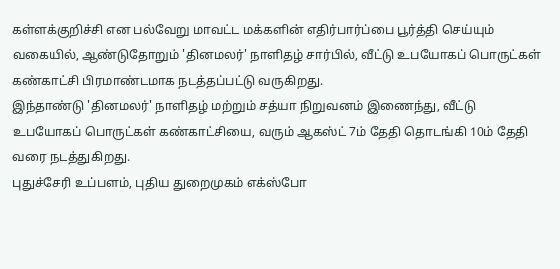கள்ளக்குறிச்சி என பல்வேறு மாவட்ட மக்களின் எதிர்பார்ப்பை பூர்த்தி செய்யும் வகையில், ஆண்டுதோறும் 'தினமலர்' நாளிதழ் சார்பில், வீட்டு உபயோகப் பொருட்கள் கண்காட்சி பிரமாண்டமாக நடத்தப்பட்டு வருகிறது.
இந்தாண்டு 'தினமலர்' நாளிதழ் மற்றும் சத்யா நிறுவனம் இணைந்து, வீட்டு உபயோகப் பொருட்கள் கண்காட்சியை, வரும் ஆகஸ்ட் 7ம் தேதி தொடங்கி 10ம் தேதி வரை நடத்துகிறது.
புதுச்சேரி உப்பளம், புதிய துறைமுகம் எக்ஸ்போ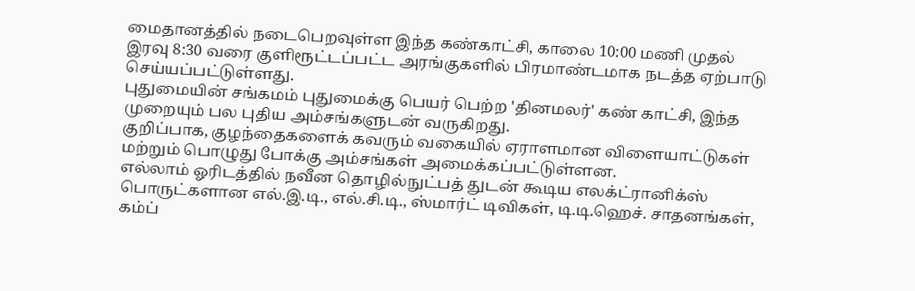மைதானத்தில் நடைபெறவுள்ள இந்த கண்காட்சி, காலை 10:00 மணி முதல் இரவு 8:30 வரை குளிரூட்டப்பட்ட அரங்குகளில் பிரமாண்டமாக நடத்த ஏற்பாடு செய்யப்பட்டுள்ளது.
புதுமையின் சங்கமம் புதுமைக்கு பெயர் பெற்ற 'தினமலர்' கண் காட்சி, இந்த முறையும் பல புதிய அம்சங்களுடன் வருகிறது.
குறிப்பாக, குழந்தைகளைக் கவரும் வகையில் ஏராளமான விளையாட்டுகள் மற்றும் பொழுது போக்கு அம்சங்கள் அமைக்கப்பட்டுள்ளன.
எல்லாம் ஓரிடத்தில் நவீன தொழில்நுட்பத் துடன் கூடிய எலக்ட்ரானிக்ஸ் பொருட்களான எல்.இ.டி., எல்.சி.டி., ஸ்மார்ட் டிவிகள், டி.டி.ஹெச். சாதனங்கள், கம்ப்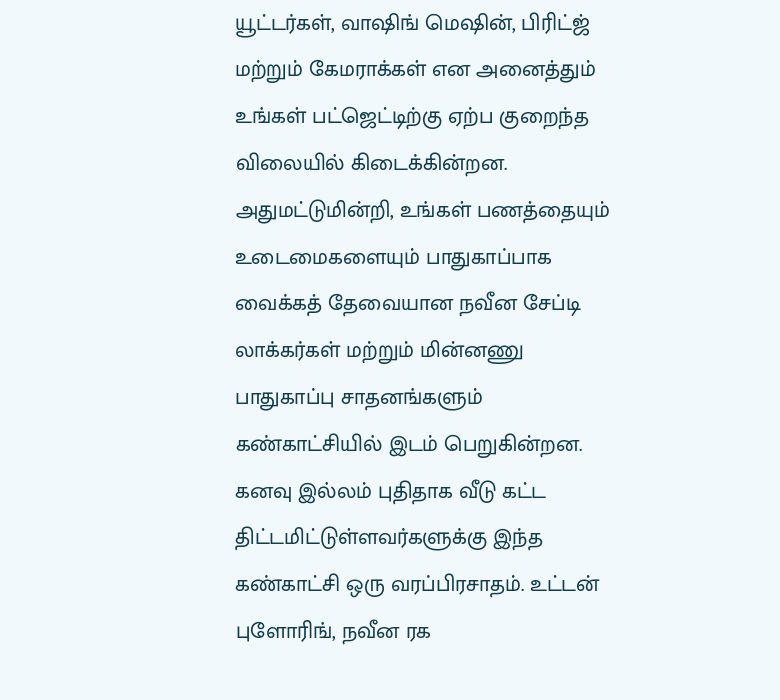யூட்டர்கள், வாஷிங் மெஷின், பிரிட்ஜ் மற்றும் கேமராக்கள் என அனைத்தும் உங்கள் பட்ஜெட்டிற்கு ஏற்ப குறைந்த விலையில் கிடைக்கின்றன.
அதுமட்டுமின்றி, உங்கள் பணத்தையும் உடைமைகளையும் பாதுகாப்பாக வைக்கத் தேவையான நவீன சேப்டி லாக்கர்கள் மற்றும் மின்னணு பாதுகாப்பு சாதனங்களும் கண்காட்சியில் இடம் பெறுகின்றன.
கனவு இல்லம் புதிதாக வீடு கட்ட திட்டமிட்டுள்ளவர்களுக்கு இந்த கண்காட்சி ஒரு வரப்பிரசாதம். உட்டன் புளோரிங், நவீன ரக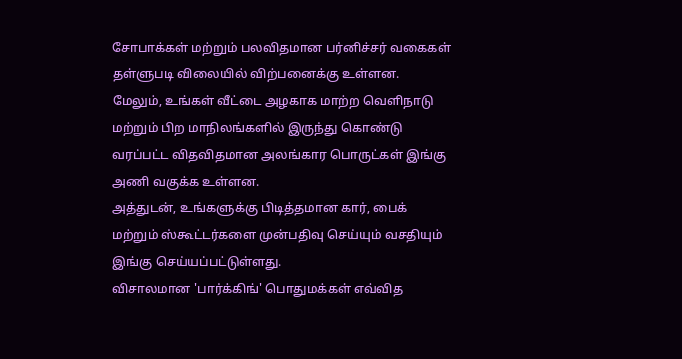சோபாக்கள் மற்றும் பலவிதமான பர்னிச்சர் வகைகள் தள்ளுபடி விலையில் விற்பனைக்கு உள்ளன.
மேலும், உங்கள் வீட்டை அழகாக மாற்ற வெளிநாடு மற்றும் பிற மாநிலங்களில் இருந்து கொண்டு வரப்பட்ட விதவிதமான அலங்கார பொருட்கள் இங்கு அணி வகுக்க உள்ளன.
அத்துடன், உங்களுக்கு பிடித்தமான கார், பைக் மற்றும் ஸ்கூட்டர்களை முன்பதிவு செய்யும் வசதியும் இங்கு செய்யப்பட்டுள்ளது.
விசாலமான 'பார்க்கிங்' பொதுமக்கள் எவ்வித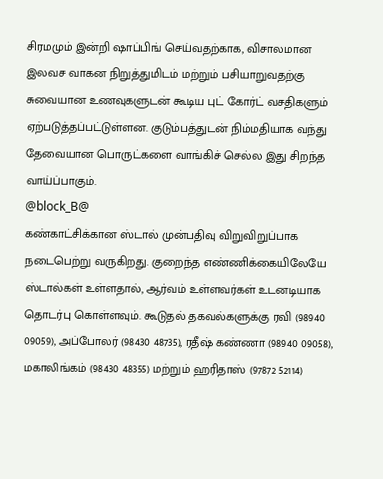சிரமமும் இன்றி ஷாப்பிங் செய்வதற்காக, விசாலமான இலவச வாகன நிறுத்துமிடம் மற்றும் பசியாறுவதற்கு சுவையான உணவுகளுடன் கூடிய புட் கோர்ட் வசதிகளும் ஏற்படுத்தப்பட்டுள்ளன. குடும்பத்துடன் நிம்மதியாக வந்து தேவையான பொருட்களை வாங்கிச் செல்ல இது சிறந்த வாய்ப்பாகும்.
@block_B@
கண்காட்சிக்கான ஸ்டால் முன்பதிவு விறுவிறுப்பாக நடைபெற்று வருகிறது. குறைந்த எண்ணிக்கையிலேயே ஸ்டால்கள் உள்ளதால், ஆர்வம் உள்ளவர்கள் உடனடியாக தொடர்பு கொள்ளவும். கூடுதல் தகவல்களுக்கு ரவி (98940 09059), அப்போலர் (98430 48735), ரதீஷ் கண்ணா (98940 09058), மகாலிங்கம் (98430 48355) மற்றும் ஹரிதாஸ் (97872 52114)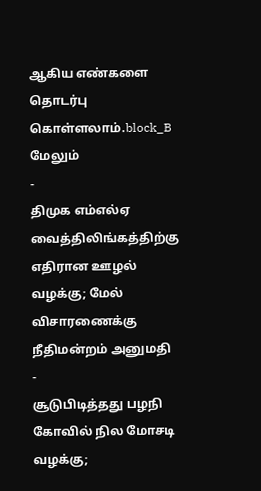ஆகிய எண்களை தொடர்பு கொள்ளலாம்.block_B
மேலும்
-
திமுக எம்எல்ஏ வைத்திலிங்கத்திற்கு எதிரான ஊழல் வழக்கு; மேல் விசாரணைக்கு நீதிமன்றம் அனுமதி
-
சூடுபிடித்தது பழநி கோவில் நில மோசடி வழக்கு;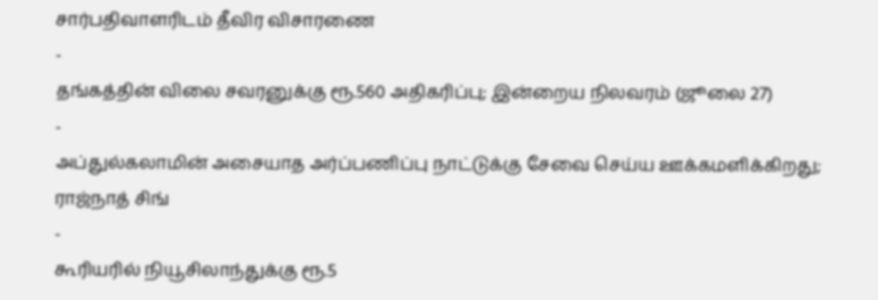சார்பதிவாளரிடம் தீவிர விசாரணை
-
தங்கத்தின் விலை சவரனுக்கு ரூ.560 அதிகரிப்பு; இன்றைய நிலவரம் (ஜூலை 27)
-
அப்துல்கலாமின் அசையாத அர்ப்பணிப்பு நாட்டுக்கு சேவை செய்ய ஊக்கமளிக்கிறது; ராஜ்நாத் சிங்
-
கூரியரில் நியூசிலாந்துக்கு ரூ.5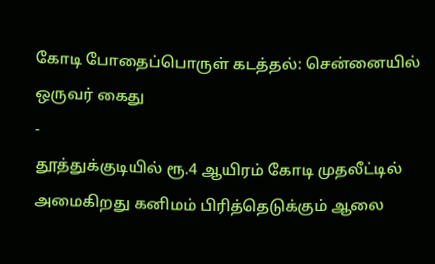கோடி போதைப்பொருள் கடத்தல்: சென்னையில் ஒருவர் கைது
-
தூத்துக்குடியில் ரூ.4 ஆயிரம் கோடி முதலீட்டில் அமைகிறது கனிமம் பிரித்தெடுக்கும் ஆலை